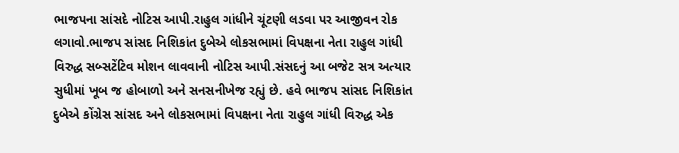ભાજપના સાંસદે નોટિસ આપી.રાહુલ ગાંધીને ચૂંટણી લડવા પર આજીવન રોક લગાવો.ભાજપ સાંસદ નિશિકાંત દુબેએ લોકસભામાં વિપક્ષના નેતા રાહુલ ગાંધી વિરુદ્ધ સબ્સટેંટિવ મોશન લાવવાની નોટિસ આપી.સંસદનું આ બજેટ સત્ર અત્યાર સુધીમાં ખૂબ જ હોબાળો અને સનસનીખેજ રહ્યું છે. હવે ભાજપ સાંસદ નિશિકાંત દુબેએ કોંગ્રેસ સાંસદ અને લોકસભામાં વિપક્ષના નેતા રાહુલ ગાંધી વિરુદ્ધ એક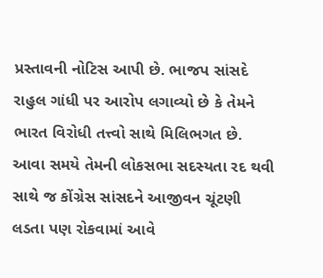પ્રસ્તાવની નોટિસ આપી છે. ભાજપ સાંસદે રાહુલ ગાંધી પર આરોપ લગાવ્યો છે કે તેમને ભારત વિરોધી તત્ત્વો સાથે મિલિભગત છે. આવા સમયે તેમની લોકસભા સદસ્યતા રદ થવી સાથે જ કોંગ્રેસ સાંસદને આજીવન ચૂંટણી લડતા પણ રોકવામાં આવે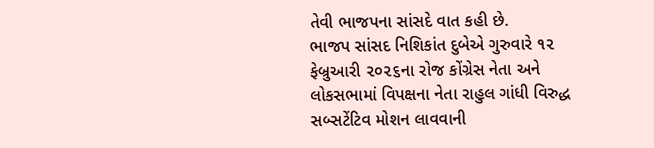તેવી ભાજપના સાંસદે વાત કહી છે.
ભાજપ સાંસદ નિશિકાંત દુબેએ ગુરુવારે ૧૨ ફેબ્રુઆરી ૨૦૨૬ના રોજ કોંગ્રેસ નેતા અને લોકસભામાં વિપક્ષના નેતા રાહુલ ગાંધી વિરુદ્ધ સબ્સટેંટિવ મોશન લાવવાની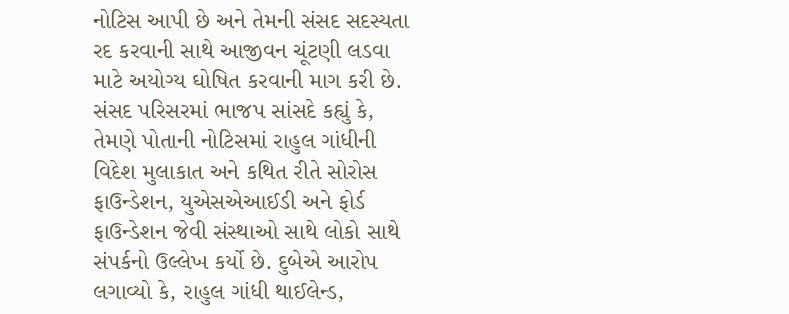નોટિસ આપી છે અને તેમની સંસદ સદસ્યતા રદ કરવાની સાથે આજીવન ચૂંટણી લડવા માટે અયોગ્ય ઘોષિત કરવાની માગ કરી છે. સંસદ પરિસરમાં ભાજપ સાંસદે કહ્યું કે, તેમણે પોતાની નોટિસમાં રાહુલ ગાંધીની વિદેશ મુલાકાત અને કથિત રીતે સોરોસ ફાઉન્ડેશન, યુએસએઆઈડી અને ફોર્ડ ફાઉન્ડેશન જેવી સંસ્થાઓ સાથે લોકો સાથે સંપર્કનો ઉલ્લેખ કર્યો છે. દુબેએ આરોપ લગાવ્યો કે, રાહુલ ગાંધી થાઈલેન્ડ,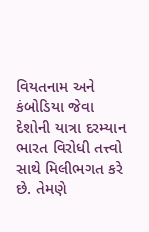વિયતનામ અને કંબોડિયા જેવા દેશોની યાત્રા દરમ્યાન ભારત વિરોધી તત્ત્વો સાથે મિલીભગત કરે છે. તેમણે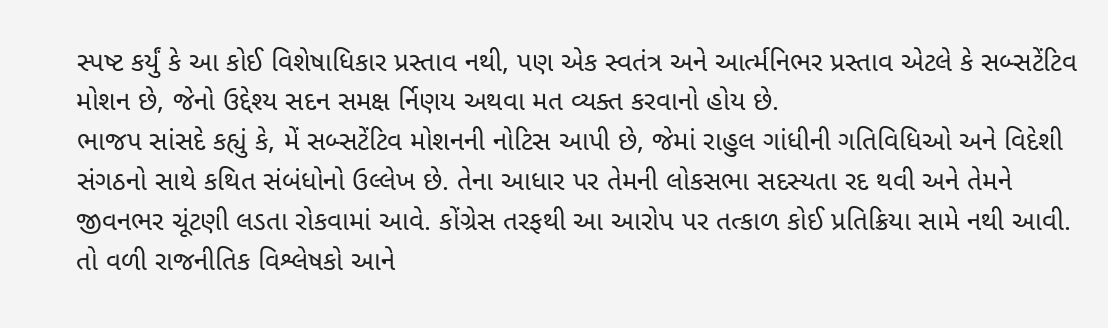સ્પષ્ટ કર્યું કે આ કોઈ વિશેષાધિકાર પ્રસ્તાવ નથી, પણ એક સ્વતંત્ર અને આર્ત્મનિભર પ્રસ્તાવ એટલે કે સબ્સટેંટિવ મોશન છે, જેનો ઉદ્દેશ્ય સદન સમક્ષ ર્નિણય અથવા મત વ્યક્ત કરવાનો હોય છે.
ભાજપ સાંસદે કહ્યું કે, મેં સબ્સટેંટિવ મોશનની નોટિસ આપી છે, જેમાં રાહુલ ગાંધીની ગતિવિધિઓ અને વિદેશી સંગઠનો સાથે કથિત સંબંધોનો ઉલ્લેખ છે. તેના આધાર પર તેમની લોકસભા સદસ્યતા રદ થવી અને તેમને જીવનભર ચૂંટણી લડતા રોકવામાં આવે. કોંગ્રેસ તરફથી આ આરોપ પર તત્કાળ કોઈ પ્રતિક્રિયા સામે નથી આવી. તો વળી રાજનીતિક વિશ્લેષકો આને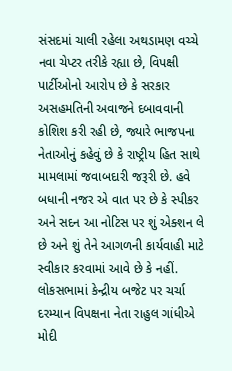સંસદમાં ચાલી રહેલા અથડામણ વચ્ચે નવા ચેપ્ટર તરીકે રહ્યા છે, વિપક્ષી પાર્ટીઓનો આરોપ છે કે સરકાર અસહમતિની અવાજને દબાવવાની કોશિશ કરી રહી છે, જ્યારે ભાજપના નેતાઓનું કહેવું છે કે રાષ્ટ્રીય હિત સાથે મામલામાં જવાબદારી જરૂરી છે. હવે બધાની નજર એ વાત પર છે કે સ્પીકર અને સદન આ નોટિસ પર શું એક્શન લે છે અને શું તેને આગળની કાર્યવાહી માટે સ્વીકાર કરવામાં આવે છે કે નહીં.
લોકસભામાં કેન્દ્રીય બજેટ પર ચર્ચા દરમ્યાન વિપક્ષના નેતા રાહુલ ગાંધીએ મોદી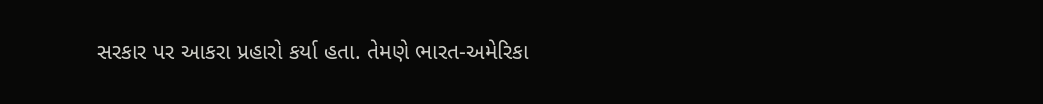સરકાર પર આકરા પ્રહારો કર્યા હતા. તેમણે ભારત-અમેરિકા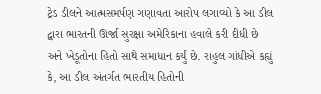ટ્રેડ ડીલને આત્મસમર્પણ ગણાવતા આરોપ લગાવ્યો કે આ ડીલ દ્વારા ભારતની ઊર્જા સુરક્ષા અમેરિકાના હવાલે કરી દીધી છે અને ખેડૂતોના હિતો સાથે સમાધાન કર્યું છે. રાહુલ ગાંધીએ કહ્યું કે, આ ડીલ અંતર્ગત ભારતીય હિતોની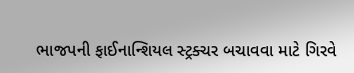ભાજપની ફાઈનાન્શિયલ સ્ટ્રક્ચર બચાવવા માટે ગિરવે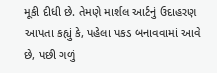મૂકી દીધી છે. તેમણે માર્શલ આર્ટનું ઉદાહરણ આપતા કહ્યું કે, પહેલા પકડ બનાવવામાં આવે છે, પછી ગળું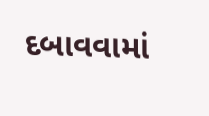દબાવવામાં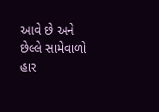આવે છે અને છેલ્લે સામેવાળો હાર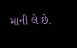માની લે છે.